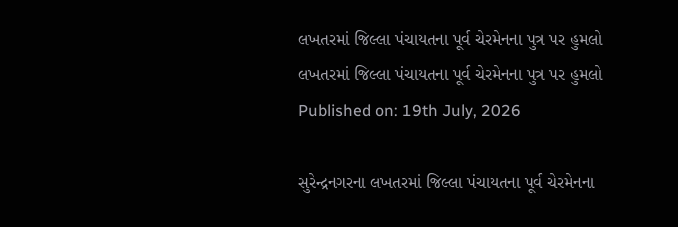લખતરમાં જિલ્લા પંચાયતના પૂર્વ ચેરમેનના પુત્ર પર હુમલો
લખતરમાં જિલ્લા પંચાયતના પૂર્વ ચેરમેનના પુત્ર પર હુમલો
Published on: 19th July, 2026

સુરેન્દ્રનગરના લખતરમાં જિલ્લા પંચાયતના પૂર્વ ચેરમેનના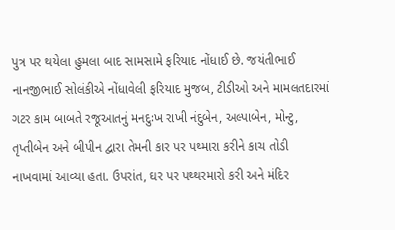પુત્ર પર થયેલા હુમલા બાદ સામસામે ફરિયાદ નોંધાઈ છે. જયંતીભાઈ નાનજીભાઈ સોલંકીએ નોંધાવેલી ફરિયાદ મુજબ, ટીડીઓ અને મામલતદારમાં ગટર કામ બાબતે રજૂઆતનું મનદુઃખ રાખી નંદુબેન, અલ્પાબેન, મોન્ટુ, તૃપ્તીબેન અને બીપીન દ્વારા તેમની કાર પર પથ્મારા કરીને કાચ તોડી નાખવામાં આવ્યા હતા. ઉપરાંત, ઘર પર પથ્થરમારો કરી અને મંદિર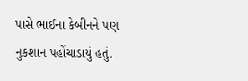પાસે ભાઈના કેબીનને પણ નુકશાન પહોંચાડાયું હતું.